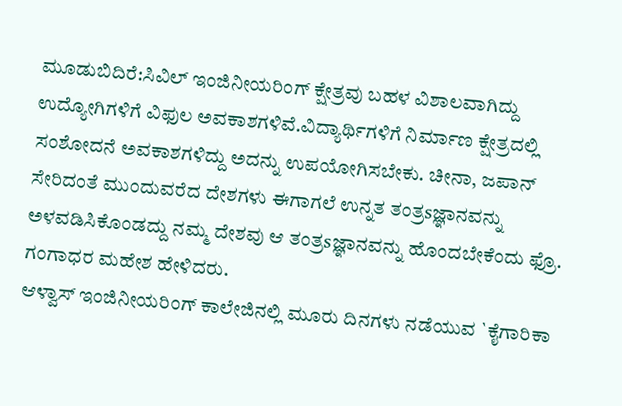ಮೂಡುಬಿದಿರೆ:ಸಿವಿಲ್ ಇಂಜಿನೀಯರಿಂಗ್ ಕ್ಷೇತ್ರವು ಬಹಳ ವಿಶಾಲವಾಗಿದ್ದು ಉದ್ಯೋಗಿಗಳಿಗೆ ವಿಫುಲ ಅವಕಾಶಗಳಿವೆ.ವಿದ್ಯಾರ್ಥಿಗಳಿಗೆ ನಿರ್ಮಾಣ ಕ್ಷೇತ್ರದಲ್ಲಿ ಸಂಶೋದನೆ ಅವಕಾಶಗಳಿದ್ದು ಅದನ್ನು ಉಪಯೋಗಿಸಬೇಕು. ಚೀನಾ, ಜಪಾನ್ ಸೇರಿದಂತೆ ಮುಂದುವರೆದ ದೇಶಗಳು ಈಗಾಗಲೆ ಉನ್ನತ ತಂತ್ರsಜ್ಞಾನವನ್ನು ಅಳವಡಿಸಿಕೊಂಡದ್ದು ನಮ್ಮ ದೇಶವು ಆ ತಂತ್ರsಜ್ಞಾನವನ್ನು ಹೊಂದಬೇಕೆಂದು ಫ್ರೊ. ಗಂಗಾಧರ ಮಹೇಶ ಹೇಳಿದರು.
ಆಳ್ವಾಸ್ ಇಂಜಿನೀಯರಿಂಗ್ ಕಾಲೇಜಿನಲ್ಲಿ ಮೂರು ದಿನಗಳು ನಡೆಯುವ `ಕೈಗಾರಿಕಾ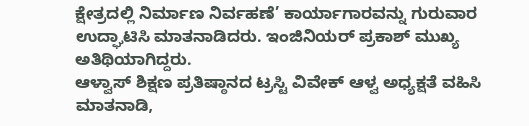ಕ್ಷೇತ್ರದಲ್ಲಿ ನಿರ್ಮಾಣ ನಿರ್ವಹಣೆ’ ಕಾರ್ಯಾಗಾರವನ್ನು ಗುರುವಾರ ಉದ್ಘಾಟಿಸಿ ಮಾತನಾಡಿದರು. ಇಂಜಿನಿಯರ್ ಪ್ರಕಾಶ್ ಮುಖ್ಯ ಅತಿಥಿಯಾಗಿದ್ದರು.
ಆಳ್ವಾಸ್ ಶಿಕ್ಷಣ ಪ್ರತಿಷ್ಠಾನದ ಟ್ರಸ್ಟಿ ವಿವೇಕ್ ಆಳ್ವ ಅಧ್ಯಕ್ಷತೆ ವಹಿಸಿ ಮಾತನಾಡಿ,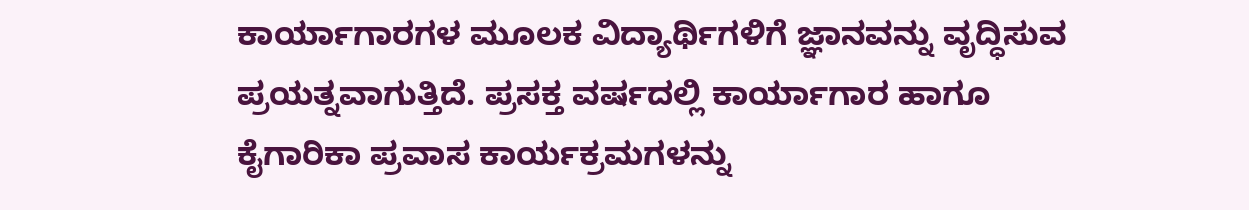ಕಾರ್ಯಾಗಾರಗಳ ಮೂಲಕ ವಿದ್ಯಾರ್ಥಿಗಳಿಗೆ ಜ್ಞಾನವನ್ನು ವೃದ್ಧಿಸುವ ಪ್ರಯತ್ನವಾಗುತ್ತಿದೆ. ಪ್ರಸಕ್ತ ವರ್ಷದಲ್ಲಿ ಕಾರ್ಯಾಗಾರ ಹಾಗೂ ಕೈಗಾರಿಕಾ ಪ್ರವಾಸ ಕಾರ್ಯಕ್ರಮಗಳನ್ನು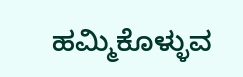ಹಮ್ಮಿಕೊಳ್ಳುವ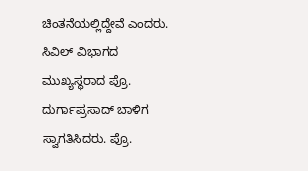ಚಿಂತನೆಯಲ್ಲಿದ್ದೇವೆ ಎಂದರು.
ಸಿವಿಲ್ ವಿಭಾಗದ ಮುಖ್ಯಸ್ಥರಾದ ಪ್ರೊ. ದುರ್ಗಾಪ್ರಸಾದ್ ಬಾಳಿಗ ಸ್ವಾಗತಿಸಿದರು. ಪ್ರೊ.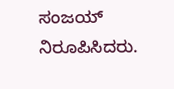ಸಂಜಯ್ ನಿರೂಪಿಸಿದರು.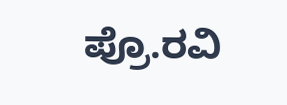ಪ್ರೊ.ರವಿ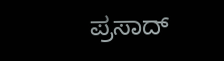ಪ್ರಸಾದ್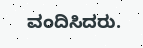ವಂದಿಸಿದರು.